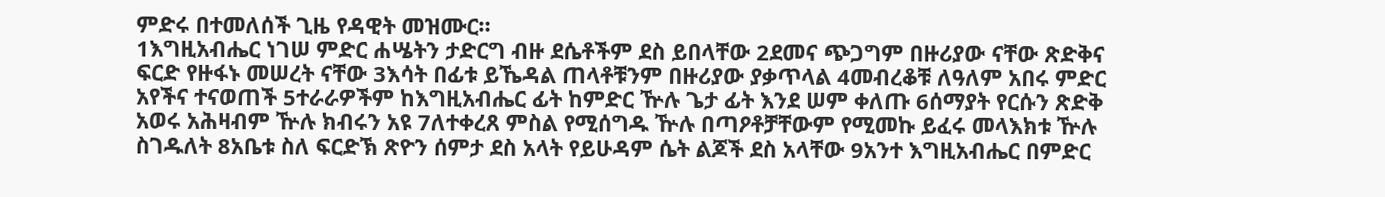ምድሩ በተመለሰች ጊዜ የዳዊት መዝሙር።
1እግዚአብሔር ነገሠ ምድር ሐሤትን ታድርግ ብዙ ደሴቶችም ደስ ይበላቸው 2ደመና ጭጋግም በዙሪያው ናቸው ጽድቅና ፍርድ የዙፋኑ መሠረት ናቸው 3እሳት በፊቱ ይኼዳል ጠላቶቹንም በዙሪያው ያቃጥላል 4መብረቆቹ ለዓለም አበሩ ምድር አየችና ተናወጠች 5ተራራዎችም ከእግዚአብሔር ፊት ከምድር ዅሉ ጌታ ፊት እንደ ሠም ቀለጡ 6ሰማያት የርሱን ጽድቅ አወሩ አሕዛብም ዅሉ ክብሩን አዩ 7ለተቀረጸ ምስል የሚሰግዱ ዅሉ በጣዖቶቻቸውም የሚመኩ ይፈሩ መላእክቱ ዅሉ ስገዱለት 8አቤቱ ስለ ፍርድኽ ጽዮን ሰምታ ደስ አላት የይሁዳም ሴት ልጆች ደስ አላቸው 9አንተ እግዚአብሔር በምድር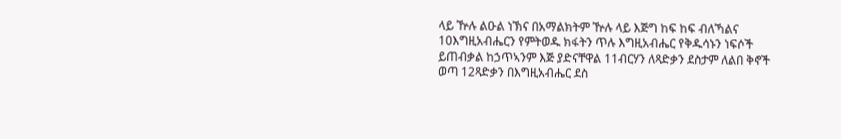ላይ ዅሉ ልዑል ነኽና በአማልክትም ዅሉ ላይ እጅግ ከፍ ከፍ ብለኻልና 10እግዚአብሔርን የምትወዱ ክፋትን ጥሉ እግዚአብሔር የቅዱሳኑን ነፍሶች ይጠብቃል ከኃጥኣንም እጅ ያድናቸዋል 11ብርሃን ለጻድቃን ደስታም ለልበ ቅኖች ወጣ 12ጻድቃን በእግዚአብሔር ደስ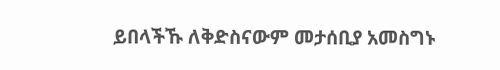ይበላችኹ ለቅድስናውም መታሰቢያ አመስግኑ